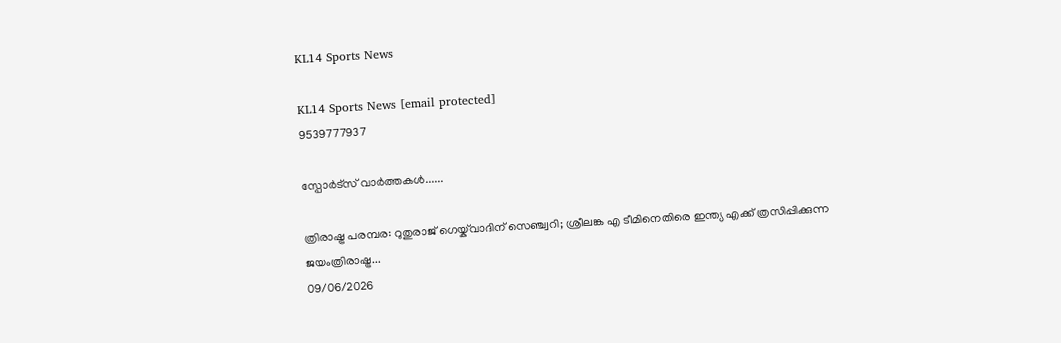KL14 Sports News

KL14 Sports News [email protected]
9539777937

സ്പോർട്സ് വാർത്തകൾ......

ത്രിരാഷ്ട്ര പരമ്പര: റുതുരാജ് ഗെയ്ക്‌വാദിന് സെഞ്ച്വറി; ശ്രീലങ്ക എ ടീമിനെതിരെ ഇന്ത്യ എക്ക് ത്രസിപ്പിക്കുന്ന ജയംത്രിരാഷ്ട്ര...
09/06/2026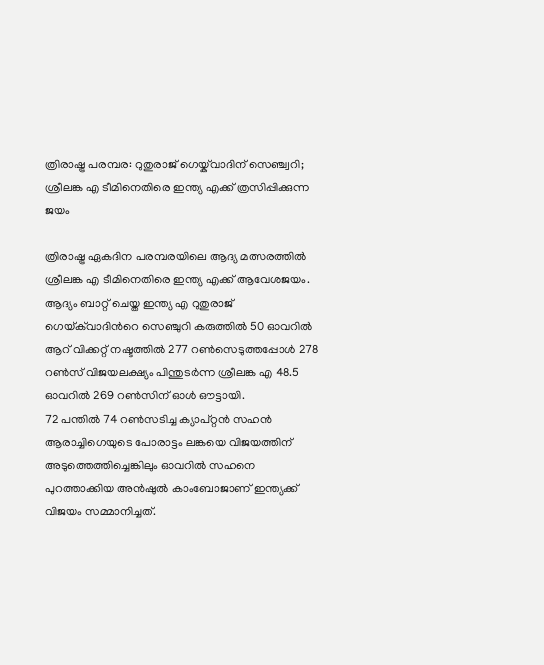ത്രിരാഷ്ട്ര പരമ്പര: റുതുരാജ് ഗെയ്ക്‌വാദിന് സെഞ്ച്വറി; ശ്രീലങ്ക എ ടീമിനെതിരെ ഇന്ത്യ എക്ക് ത്രസിപ്പിക്കുന്ന ജയം

ത്രിരാഷ്ട്ര ഏകദിന പരമ്പരയിലെ ആദ്യ മത്സരത്തില്‍ ശ്രീലങ്ക എ ടീമിനെതിരെ ഇന്ത്യ എക്ക് ആവേശജയം. ആദ്യം ബാറ്റ് ചെയ്ത ഇന്ത്യ എ റുതുരാജ് ഗെയ്‌ക്‌വാദിന്‍റെ സെഞ്ചുറി കരുത്തില്‍ 50 ഓവറില്‍ ആറ് വിക്കറ്റ് നഷ്ടത്തില്‍ 277 റണ്‍സെടുത്തപ്പോള്‍ 278 റണ്‍സ് വിജയലക്ഷ്യം പിന്തുടര്‍ന്ന ശ്രീലങ്ക എ 48.5 ഓവറില്‍ 269 റണ്‍സിന് ഓള്‍ ഔട്ടായി.
72 പന്തില്‍ 74 റണ്‍സടിച്ച ക്യാപ്റ്റൻ സഹന്‍ ആരാച്ചിഗെയുടെ പോരാട്ടം ലങ്കയെ വിജയത്തിന് അടുത്തെത്തിച്ചെങ്കിലും ഓവറില്‍ സഹനെ പുറത്താക്കിയ അന്‍ഷുല്‍ കാംബോജാണ് ഇന്ത്യക്ക് വിജയം സമ്മാനിച്ചത്.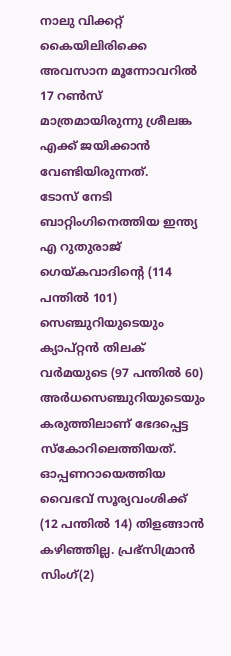നാലു വിക്കറ്റ് കൈയിലിരിക്കെ അവസാന മൂന്നോവറില്‍ 17 റണ്‍സ് മാത്രമായിരുന്നു ശ്രീലങ്ക എക്ക് ജയിക്കാന്‍ വേണ്ടിയിരുന്നത്.
ടോസ് നേടി ബാറ്റിംഗിനെത്തിയ ഇന്ത്യ എ റുതുരാജ് ഗെയ്കവാദിന്‍റെ (114 പന്തില്‍ 101) സെഞ്ചുറിയുടെയും ക്യാപ്റ്റന്‍ തിലക് വര്‍മയുടെ (97 പന്തില്‍ 60) അര്‍ധസെഞ്ചുറിയുടെയും കരുത്തിലാണ് ഭേദപ്പെട്ട സ്കോറിലെത്തിയത്. ഓപ്പണറായെത്തിയ വൈഭവ് സൂര്യവംശിക്ക് (12 പന്തില്‍ 14) തിളങ്ങാന്‍ കഴിഞ്ഞില്ല. പ്രഭ്സിമ്രാന്‍ സിംഗ്(2)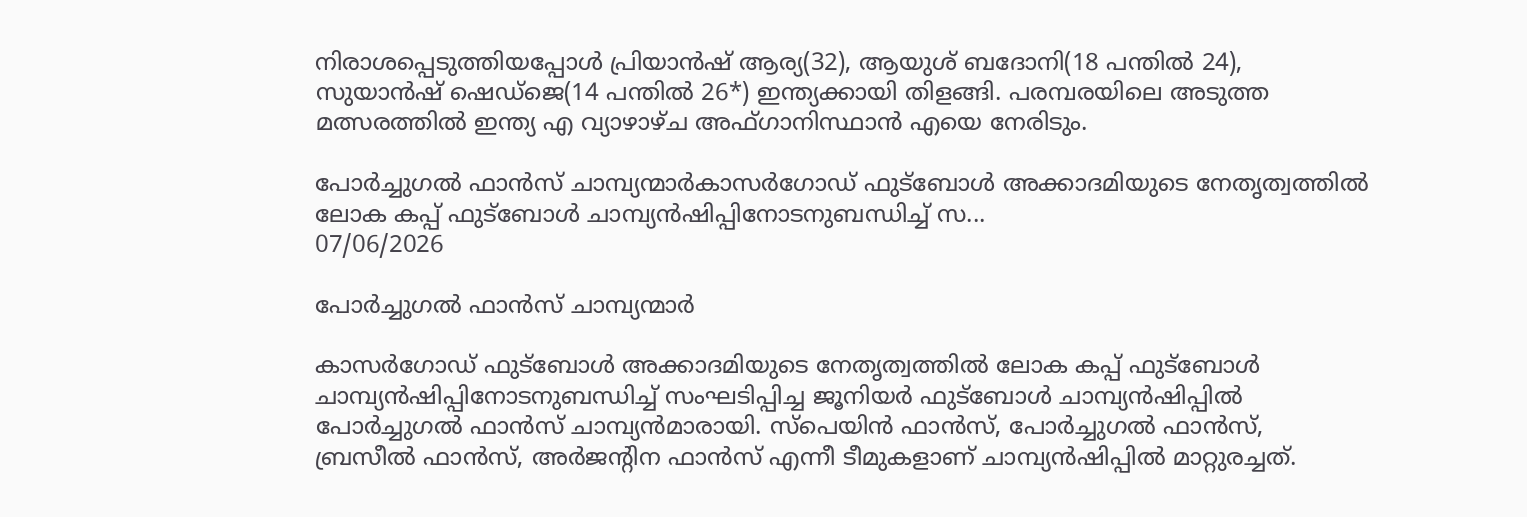നിരാശപ്പെടുത്തിയപ്പോള്‍ പ്രിയാന്‍ഷ് ആര്യ(32), ആയുശ് ബദോനി(18 പന്തില്‍ 24), സുയാൻഷ് ഷെഡ്ജെ(14 പന്തില്‍ 26*) ഇന്ത്യക്കായി തിളങ്ങി. പരമ്പരയിലെ അടുത്ത മത്സരത്തില്‍ ഇന്ത്യ എ വ്യാഴാഴ്ച അഫ്ഗാനിസ്ഥാന്‍ എയെ നേരിടും.

പോർച്ചുഗൽ ഫാൻസ് ചാമ്പ്യന്മാർകാസർഗോഡ് ഫുട്ബോൾ അക്കാദമിയുടെ നേതൃത്വത്തിൽ  ലോക കപ്പ് ഫുട്ബോൾ ചാമ്പ്യൻഷിപ്പിനോടനുബന്ധിച്ച് സ...
07/06/2026

പോർച്ചുഗൽ ഫാൻസ് ചാമ്പ്യന്മാർ

കാസർഗോഡ് ഫുട്ബോൾ അക്കാദമിയുടെ നേതൃത്വത്തിൽ ലോക കപ്പ് ഫുട്ബോൾ ചാമ്പ്യൻഷിപ്പിനോടനുബന്ധിച്ച് സംഘടിപ്പിച്ച ജൂനിയർ ഫുട്ബോൾ ചാമ്പ്യൻഷിപ്പിൽ പോർച്ചുഗൽ ഫാൻസ് ചാമ്പ്യന്‍മാരായി. സ്പെയിൻ ഫാൻസ്, പോർച്ചുഗൽ ഫാൻസ്, ബ്രസീൽ ഫാൻസ്, അർജൻ്റിന ഫാൻസ് എന്നീ ടീമുകളാണ് ചാമ്പ്യന്‍ഷിപ്പില്‍ മാറ്റുരച്ചത്.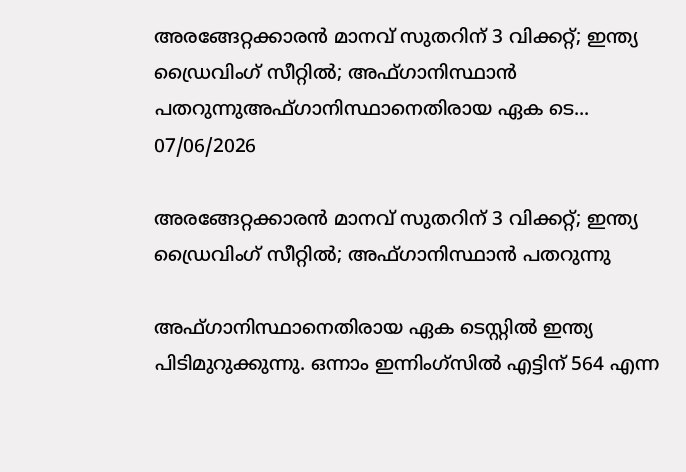അരങ്ങേറ്റക്കാരന്‍ മാനവ് സുതറിന് 3 വിക്കറ്റ്; ഇന്ത്യ ഡ്രൈവിംഗ് സീറ്റില്‍; അഫ്ഗാനിസ്ഥാന്‍ പതറുന്നുഅഫ്ഗാനിസ്ഥാനെതിരായ ഏക ടെ...
07/06/2026

അരങ്ങേറ്റക്കാരന്‍ മാനവ് സുതറിന് 3 വിക്കറ്റ്; ഇന്ത്യ ഡ്രൈവിംഗ് സീറ്റില്‍; അഫ്ഗാനിസ്ഥാന്‍ പതറുന്നു

അഫ്ഗാനിസ്ഥാനെതിരായ ഏക ടെസ്റ്റില്‍ ഇന്ത്യ പിടിമുറുക്കുന്നു. ഒന്നാം ഇന്നിംഗ്‌സില്‍ എട്ടിന് 564 എന്ന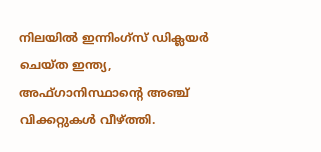നിലയില്‍ ഇന്നിംഗ്‌സ് ഡിക്ലയര്‍ ചെയ്ത ഇന്ത്യ, അഫ്ഗാനിസ്ഥാന്റെ അഞ്ച് വിക്കറ്റുകള്‍ വീഴ്ത്തി.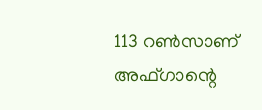113 റണ്‍സാണ് അഫ്ഗാന്റെ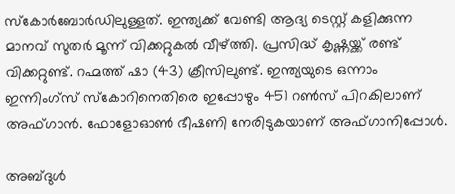സ്‌കോര്‍ബോര്‍ഡിലുള്ളത്. ഇന്ത്യക്ക് വേണ്ടി ആദ്യ ടെസ്റ്റ് കളിക്കുന്ന മാനവ് സുതര്‍ മൂന്ന് വിക്കറ്റുകല്‍ വീഴ്ത്തി. പ്രസിദ്ധ് കൃഷ്ണയ്ക്ക് രണ്ട് വിക്കറ്റുണ്ട്. റഹ്മത്ത് ഷാ (43) ക്രീസിലുണ്ട്. ഇന്ത്യയുടെ ഒന്നാം ഇന്നിംഗ്‌സ് സ്‌കോറിനെതിരെ ഇപ്പോഴും 451 റണ്‍സ് പിറകിലാണ് അഫ്ഗാന്‍. ഫോളോഓണ്‍ ഭീഷണി നേരിടുകയാണ് അഫ്ഗാനിപ്പോള്‍.

അബ്ദുള്‍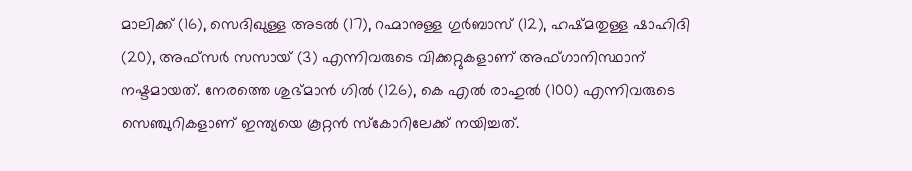മാലിക്ക് (16), സെദിഖുള്ള അടല്‍ (17), റഹ്മാനുള്ള ഗുര്‍ബാസ് (12), ഹഷ്മതുള്ള ഷാഹിദി (20), അഫ്‌സര്‍ സസായ് (3) എന്നിവരുടെ വിക്കറ്റുകളാണ് അഫ്ഗാനിസ്ഥാന് നഷ്ടമായത്. നേരത്തെ ശുഭ്മാന്‍ ഗില്‍ (126), കെ എല്‍ രാഹുല്‍ (100) എന്നിവരുടെ സെഞ്ചുറികളാണ് ഇന്ത്യയെ കൂറ്റന്‍ സ്‌കോറിലേക്ക് നയിച്ചത്.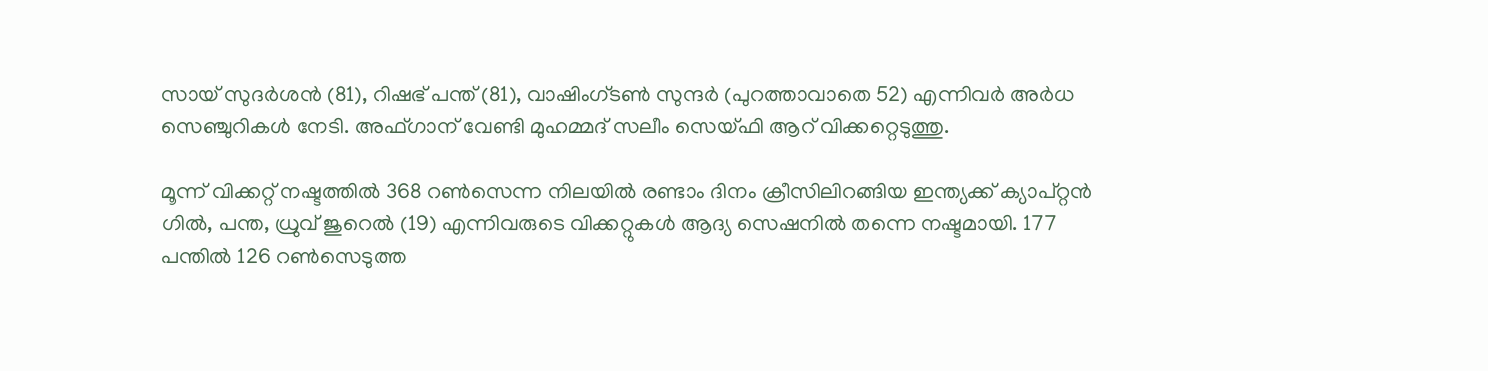സായ് സുദര്‍ശന്‍ (81), റിഷഭ് പന്ത് (81), വാഷിംഗ്ടണ്‍ സുന്ദര്‍ (പുറത്താവാതെ 52) എന്നിവര്‍ അര്‍ധ സെഞ്ചുറികള്‍ നേടി. അഫ്ഗാന് വേണ്ടി മുഹമ്മദ് സലീം സെയ്ഫി ആറ് വിക്കറ്റെടുത്തു.

മൂന്ന് വിക്കറ്റ് നഷ്ടത്തില്‍ 368 റണ്‍സെന്ന നിലയില്‍ രണ്ടാം ദിനം ക്രീസിലിറങ്ങിയ ഇന്ത്യക്ക് ക്യാപ്റ്റന്‍ ഗില്‍, പന്ത, ധ്രുവ് ജുറെല്‍ (19) എന്നിവരുടെ വിക്കറ്റുകള്‍ ആദ്യ സെഷനില്‍ തന്നെ നഷ്ടമായി. 177 പന്തില്‍ 126 റണ്‍സെടുത്ത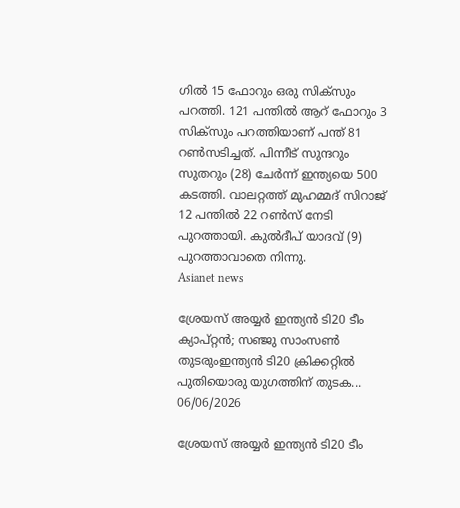ഗില്‍ 15 ഫോറും ഒരു സിക്‌സും പറത്തി. 121 പന്തില്‍ ആറ് ഫോറും 3 സിക്‌സും പറത്തിയാണ് പന്ത് 81 റണ്‍സടിച്ചത്. പിന്നീട് സുന്ദറും സുതറും (28) ചേര്‍ന്ന് ഇന്ത്യയെ 500 കടത്തി. വാലറ്റത്ത് മുഹമ്മദ് സിറാജ് 12 പന്തില്‍ 22 റണ്‍സ് നേടി പുറത്തായി. കുല്‍ദീപ് യാദവ് (9) പുറത്താവാതെ നിന്നു.
Asianet news

ശ്രേയസ് അയ്യര്‍ ഇന്ത്യന്‍ ടി20 ടീം ക്യാപ്റ്റന്‍; സഞ്ജു സാംസണ്‍ തുടരുംഇന്ത്യൻ ടി20 ക്രിക്കറ്റില്‍ പുതിയൊരു യുഗത്തിന് തുടക...
06/06/2026

ശ്രേയസ് അയ്യര്‍ ഇന്ത്യന്‍ ടി20 ടീം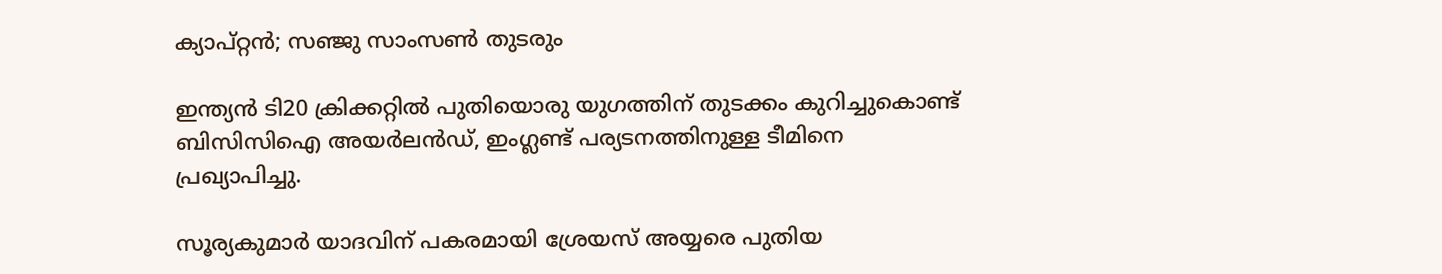ക്യാപ്റ്റന്‍; സഞ്ജു സാംസണ്‍ തുടരും

ഇന്ത്യൻ ടി20 ക്രിക്കറ്റില്‍ പുതിയൊരു യുഗത്തിന് തുടക്കം കുറിച്ചുകൊണ്ട് ബിസിസിഐ അയർലൻഡ്, ഇംഗ്ലണ്ട് പര്യടനത്തിനുള്ള ടീമിനെ പ്രഖ്യാപിച്ചു.

സൂര്യകുമാർ യാദവിന് പകരമായി ശ്രേയസ് അയ്യരെ പുതിയ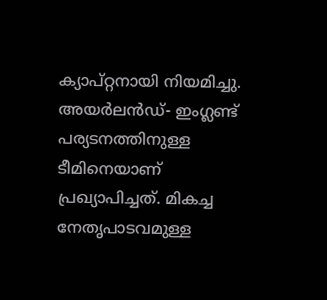ക്യാപ്റ്റനായി നിയമിച്ചു. അയർലൻഡ്- ഇംഗ്ലണ്ട് പര്യടനത്തിനുള്ള ടീമിനെയാണ് പ്രഖ്യാപിച്ചത്. മികച്ച നേതൃപാടവമുള്ള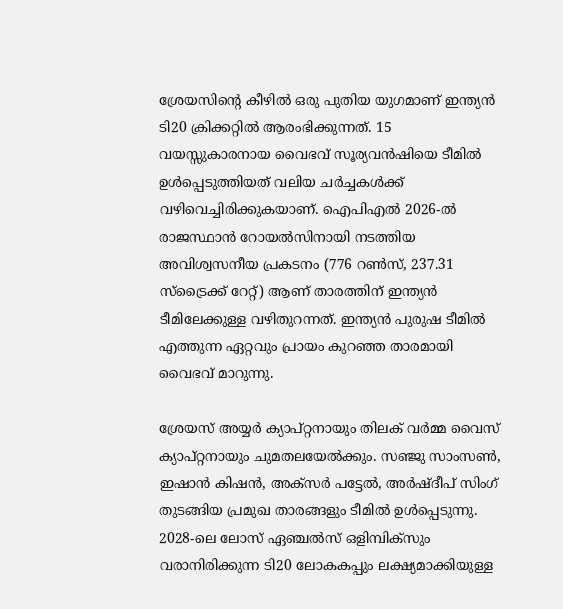ശ്രേയസിന്റെ കീഴില്‍ ഒരു പുതിയ യുഗമാണ് ഇന്ത്യൻ ടി20 ക്രിക്കറ്റില്‍ ആരംഭിക്കുന്നത്. 15 വയസ്സുകാരനായ വൈഭവ് സൂര്യവൻഷിയെ ടീമില്‍ ഉള്‍പ്പെടുത്തിയത് വലിയ ചർച്ചകള്‍ക്ക് വഴിവെച്ചിരിക്കുകയാണ്. ഐപിഎല്‍ 2026-ല്‍ രാജസ്ഥാൻ റോയല്‍സിനായി നടത്തിയ അവിശ്വസനീയ പ്രകടനം (776 റണ്‍സ്, 237.31 സ്‌ട്രൈക്ക് റേറ്റ്) ആണ് താരത്തിന് ഇന്ത്യൻ ടീമിലേക്കുള്ള വഴിതുറന്നത്. ഇന്ത്യൻ പുരുഷ ടീമില്‍ എത്തുന്ന ഏറ്റവും പ്രായം കുറഞ്ഞ താരമായി വൈഭവ് മാറുന്നു.

ശ്രേയസ് അയ്യർ ക്യാപ്റ്റനായും തിലക് വർമ്മ വൈസ് ക്യാപ്റ്റനായും ചുമതലയേല്‍ക്കും. സഞ്ജു സാംസണ്‍, ഇഷാൻ കിഷൻ, അക്സർ പട്ടേല്‍, അർഷ്ദീപ് സിംഗ് തുടങ്ങിയ പ്രമുഖ താരങ്ങളും ടീമില്‍ ഉള്‍പ്പെടുന്നു. 2028-ലെ ലോസ് ഏഞ്ചല്‍സ് ഒളിമ്പിക്സും വരാനിരിക്കുന്ന ടി20 ലോകകപ്പും ലക്ഷ്യമാക്കിയുള്ള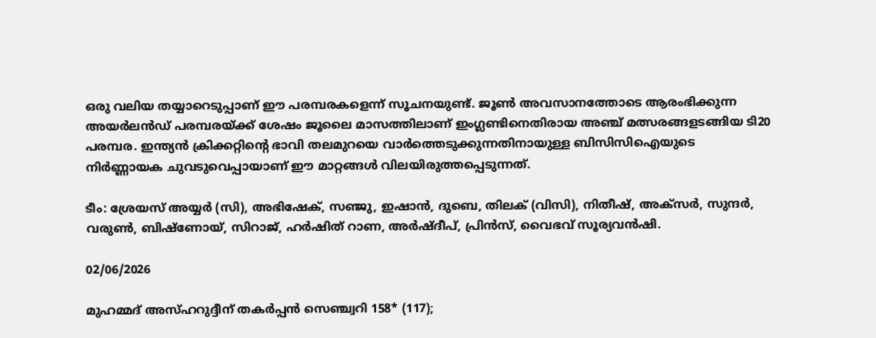ഒരു വലിയ തയ്യാറെടുപ്പാണ് ഈ പരമ്പരകളെന്ന് സൂചനയുണ്ട്. ജൂണ്‍ അവസാനത്തോടെ ആരംഭിക്കുന്ന അയർലൻഡ് പരമ്പരയ്ക്ക് ശേഷം ജൂലൈ മാസത്തിലാണ് ഇംഗ്ലണ്ടിനെതിരായ അഞ്ച് മത്സരങ്ങളടങ്ങിയ ടി20 പരമ്പര. ഇന്ത്യൻ ക്രിക്കറ്റിന്റെ ഭാവി തലമുറയെ വാർത്തെടുക്കുന്നതിനായുള്ള ബിസിസിഐയുടെ നിർണ്ണായക ചുവടുവെപ്പായാണ് ഈ മാറ്റങ്ങള്‍ വിലയിരുത്തപ്പെടുന്നത്.

ടീം: ശ്രേയസ് അയ്യർ (സി), അഭിഷേക്, സഞ്ജു, ഇഷാൻ, ദുബെ, തിലക് (വിസി), നിതീഷ്, അക്സർ, സുന്ദർ, വരുണ്‍, ബിഷ്‌ണോയ്, സിറാജ്, ഹർഷിത് റാണ, അർഷ്ദീപ്, പ്രിൻസ്, വൈഭവ് സൂര്യവൻഷി.

02/06/2026

മുഹമ്മദ് അസ്ഹറുദ്ദീന് തകര്‍പ്പന്‍ സെഞ്ച്വറി 158* (117);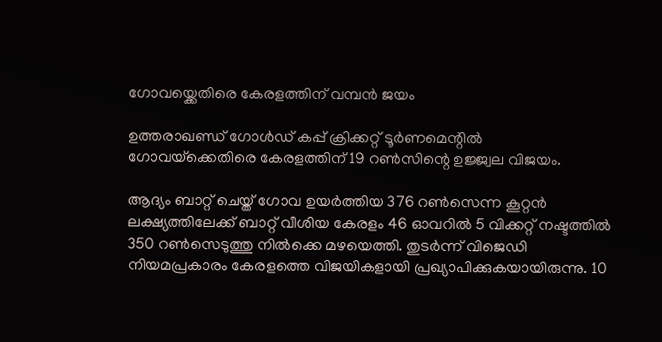ഗോവയ്ക്കെതിരെ കേരളത്തിന് വമ്പന്‍ ജയം

ഉത്തരാഖണ്ഡ് ഗോള്‍ഡ് കപ്പ് ക്രിക്കറ്റ് ടൂർണമെന്റില്‍ ഗോവയ്‌ക്കെതിരെ കേരളത്തിന് 19 റണ്‍സിന്റെ ഉജ്ജ്വല വിജയം.

ആദ്യം ബാറ്റ് ചെയ്ത് ഗോവ ഉയർത്തിയ 376 റണ്‍സെന്ന കൂറ്റൻ ലക്ഷ്യത്തിലേക്ക് ബാറ്റ് വീശിയ കേരളം 46 ഓവറില്‍ 5 വിക്കറ്റ് നഷ്ടത്തില്‍ 350 റണ്‍സെടുത്തു നില്‍ക്കെ മഴയെത്തി. തുടർന്ന് വിജെഡി നിയമപ്രകാരം കേരളത്തെ വിജയികളായി പ്രഖ്യാപിക്കുകയായിരുന്നു. 10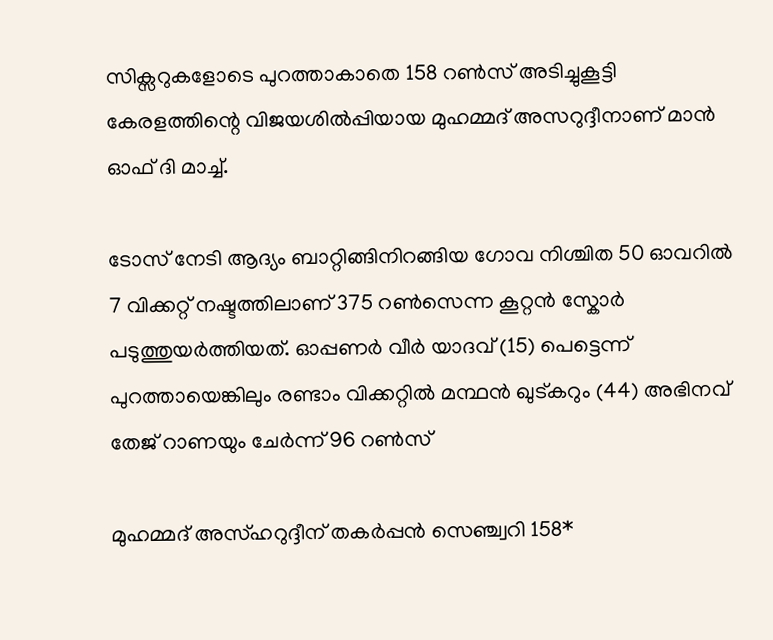സിക്സറുകളോടെ പുറത്താകാതെ 158 റണ്‍സ് അടിച്ചുകൂട്ടി കേരളത്തിന്റെ വിജയശില്‍പ്പിയായ മുഹമ്മദ് അസറുദ്ദീനാണ് മാൻ ഓഫ് ദി മാച്ച്‌.

ടോസ് നേടി ആദ്യം ബാറ്റിങ്ങിനിറങ്ങിയ ഗോവ നിശ്ചിത 50 ഓവറില്‍ 7 വിക്കറ്റ് നഷ്ടത്തിലാണ് 375 റണ്‍സെന്ന കൂറ്റൻ സ്കോർ പടുത്തുയർത്തിയത്. ഓപ്പണർ വീർ യാദവ് (15) പെട്ടെന്ന് പുറത്തായെങ്കിലും രണ്ടാം വിക്കറ്റില്‍ മന്ഥൻ ഖുട്കറും (44) അഭിനവ് തേജ് റാണയും ചേർന്ന് 96 റണ്‍സ്

മുഹമ്മദ് അസ്ഹറുദ്ദീന് തകര്‍പ്പന്‍ സെഞ്ച്വറി 158*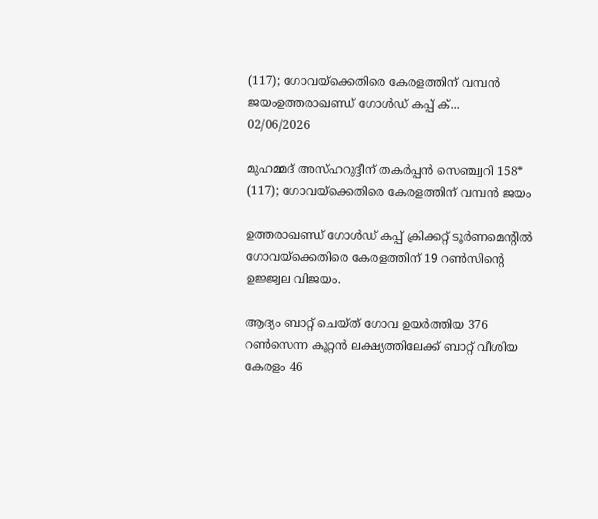(117); ഗോവയ്ക്കെതിരെ കേരളത്തിന് വമ്പന്‍ ജയംഉത്തരാഖണ്ഡ് ഗോള്‍ഡ് കപ്പ് ക്...
02/06/2026

മുഹമ്മദ് അസ്ഹറുദ്ദീന് തകര്‍പ്പന്‍ സെഞ്ച്വറി 158* (117); ഗോവയ്ക്കെതിരെ കേരളത്തിന് വമ്പന്‍ ജയം

ഉത്തരാഖണ്ഡ് ഗോള്‍ഡ് കപ്പ് ക്രിക്കറ്റ് ടൂർണമെന്റില്‍ ഗോവയ്‌ക്കെതിരെ കേരളത്തിന് 19 റണ്‍സിന്റെ ഉജ്ജ്വല വിജയം.

ആദ്യം ബാറ്റ് ചെയ്ത് ഗോവ ഉയർത്തിയ 376 റണ്‍സെന്ന കൂറ്റൻ ലക്ഷ്യത്തിലേക്ക് ബാറ്റ് വീശിയ കേരളം 46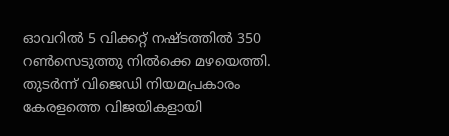ഓവറില്‍ 5 വിക്കറ്റ് നഷ്ടത്തില്‍ 350 റണ്‍സെടുത്തു നില്‍ക്കെ മഴയെത്തി. തുടർന്ന് വിജെഡി നിയമപ്രകാരം കേരളത്തെ വിജയികളായി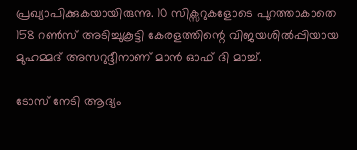പ്രഖ്യാപിക്കുകയായിരുന്നു. 10 സിക്സറുകളോടെ പുറത്താകാതെ 158 റണ്‍സ് അടിച്ചുകൂട്ടി കേരളത്തിന്റെ വിജയശില്‍പ്പിയായ മുഹമ്മദ് അസറുദ്ദീനാണ് മാൻ ഓഫ് ദി മാച്ച്‌.

ടോസ് നേടി ആദ്യം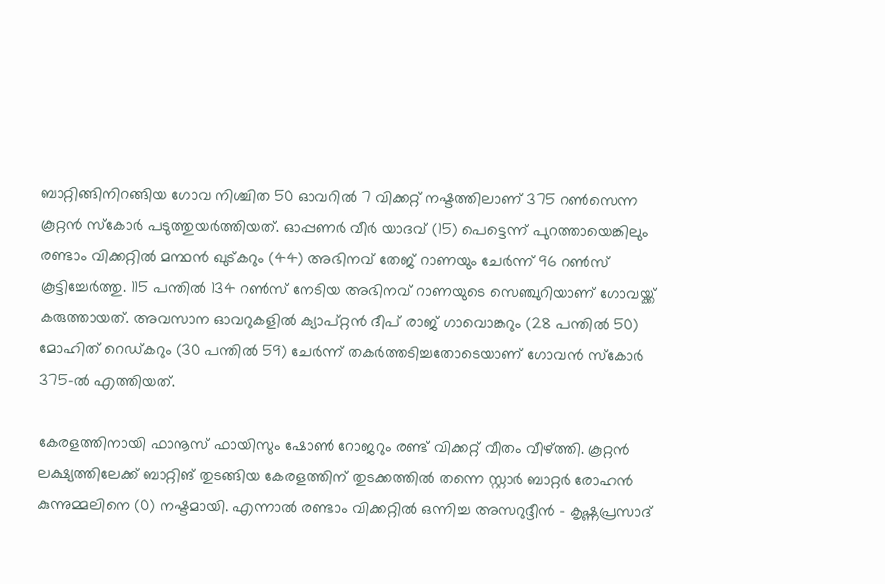ബാറ്റിങ്ങിനിറങ്ങിയ ഗോവ നിശ്ചിത 50 ഓവറില്‍ 7 വിക്കറ്റ് നഷ്ടത്തിലാണ് 375 റണ്‍സെന്ന കൂറ്റൻ സ്കോർ പടുത്തുയർത്തിയത്. ഓപ്പണർ വീർ യാദവ് (15) പെട്ടെന്ന് പുറത്തായെങ്കിലും രണ്ടാം വിക്കറ്റില്‍ മന്ഥൻ ഖുട്കറും (44) അഭിനവ് തേജ് റാണയും ചേർന്ന് 96 റണ്‍സ് കൂട്ടിച്ചേർത്തു. 115 പന്തില്‍ 134 റണ്‍സ് നേടിയ അഭിനവ് റാണയുടെ സെഞ്ചുറിയാണ് ഗോവയ്ക്ക് കരുത്തായത്. അവസാന ഓവറുകളില്‍ ക്യാപ്റ്റൻ ദീപ് രാജ് ഗാവൊങ്കറും (28 പന്തില്‍ 50) മോഹിത് റെഡ്കറും (30 പന്തില്‍ 59) ചേർന്ന് തകർത്തടിച്ചതോടെയാണ് ഗോവൻ സ്കോർ 375-ല്‍ എത്തിയത്.

കേരളത്തിനായി ഫാനൂസ് ഫായിസും ഷോണ്‍ റോജറും രണ്ട് വിക്കറ്റ് വീതം വീഴ്ത്തി. കൂറ്റൻ ലക്ഷ്യത്തിലേക്ക് ബാറ്റിങ് തുടങ്ങിയ കേരളത്തിന് തുടക്കത്തില്‍ തന്നെ സ്റ്റാർ ബാറ്റർ രോഹൻ കുന്നുമ്മലിനെ (0) നഷ്ടമായി. എന്നാല്‍ രണ്ടാം വിക്കറ്റില്‍ ഒന്നിച്ച അസറുദ്ദീൻ - കൃഷ്ണപ്രസാദ്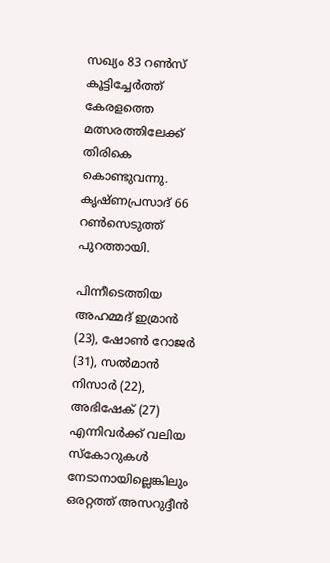സഖ്യം 83 റണ്‍സ് കൂട്ടിച്ചേർത്ത് കേരളത്തെ മത്സരത്തിലേക്ക് തിരികെ കൊണ്ടുവന്നു. കൃഷ്ണപ്രസാദ് 66 റണ്‍സെടുത്ത് പുറത്തായി.

പിന്നീടെത്തിയ അഹമ്മദ് ഇമ്രാൻ (23), ഷോണ്‍ റോജർ (31), സല്‍മാൻ നിസാർ (22), അഭിഷേക് (27) എന്നിവർക്ക് വലിയ സ്കോറുകള്‍ നേടാനായില്ലെങ്കിലും ഒരറ്റത്ത് അസറുദ്ദീൻ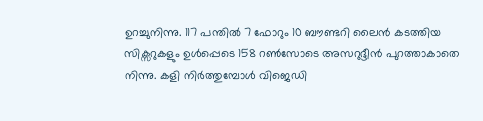ഉറച്ചുനിന്നു. 117 പന്തില്‍ 7 ഫോറും 10 ബൗണ്ടറി ലൈൻ കടത്തിയ സിക്സറുകളും ഉള്‍പ്പെടെ 158 റണ്‍സോടെ അസറുദ്ദീൻ പുറത്താകാതെ നിന്നു. കളി നിർത്തുമ്പോള്‍ വിജെഡി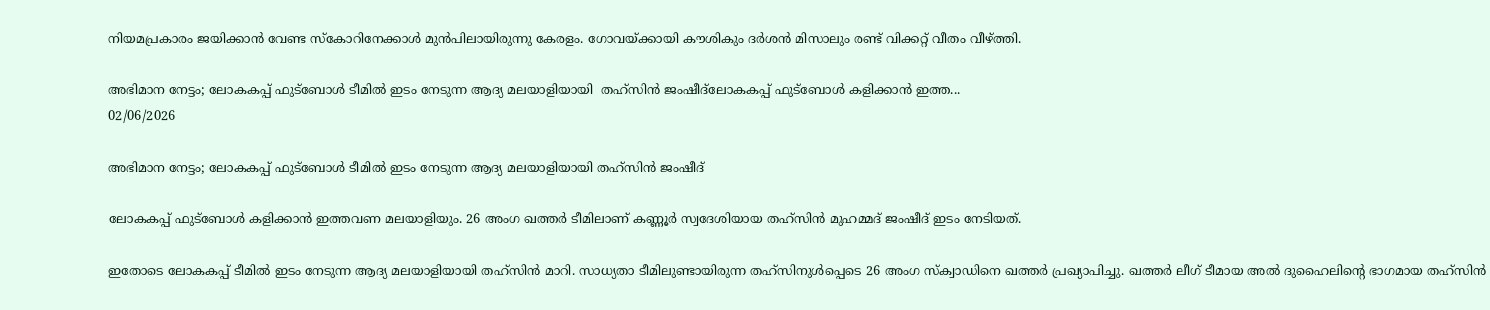നിയമപ്രകാരം ജയിക്കാൻ വേണ്ട സ്കോറിനേക്കാള്‍ മുൻപിലായിരുന്നു കേരളം. ഗോവയ്ക്കായി കൗശികും ദർശൻ മിസാലും രണ്ട് വിക്കറ്റ് വീതം വീഴ്ത്തി.

അഭിമാന നേട്ടം; ലോകകപ്പ് ഫുട്ബോള്‍ ടീമില്‍ ഇടം നേടുന്ന ആദ്യ മലയാളിയായി  തഹ്സിന്‍ ജംഷീദ്ലോകകപ്പ് ഫുട്ബോള്‍ കളിക്കാന്‍ ഇത്ത...
02/06/2026

അഭിമാന നേട്ടം; ലോകകപ്പ് ഫുട്ബോള്‍ ടീമില്‍ ഇടം നേടുന്ന ആദ്യ മലയാളിയായി തഹ്സിന്‍ ജംഷീദ്

ലോകകപ്പ് ഫുട്ബോള്‍ കളിക്കാന്‍ ഇത്തവണ മലയാളിയും. 26 അംഗ ഖത്തര്‍ ടീമിലാണ് കണ്ണൂര്‍ സ്വദേശിയായ തഹ്സിന്‍ മുഹമ്മദ് ജംഷീദ് ഇടം നേടിയത്.

ഇതോടെ ലോകകപ്പ് ടീമില്‍ ഇടം നേടുന്ന ആദ്യ മലയാളിയായി തഹ്സിന്‍ മാറി. സാധ്യതാ ടീമിലുണ്ടായിരുന്ന തഹ്സിനുള്‍പ്പെടെ 26 അംഗ സ്ക്വാഡിനെ ഖത്തര്‍ പ്രഖ്യാപിച്ചു. ഖത്തര്‍ ലീഗ് ടീമായ അല്‍ ദുഹൈലിന്‍റെ ഭാഗമായ തഹ്സിന്‍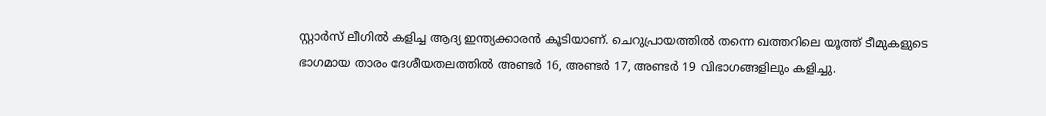സ്റ്റാര്‍സ് ലീഗില്‍ കളിച്ച ആദ്യ ഇന്ത്യക്കാരന്‍ കൂടിയാണ്. ചെറുപ്രായത്തില്‍ തന്നെ ഖത്തറിലെ യൂത്ത് ടീമുകളുടെ ഭാഗമായ താരം ദേശീയതലത്തില്‍ അണ്ടര്‍ 16, അണ്ടര്‍ 17, അണ്ടര്‍ 19 വിഭാഗങ്ങളിലും കളിച്ചു.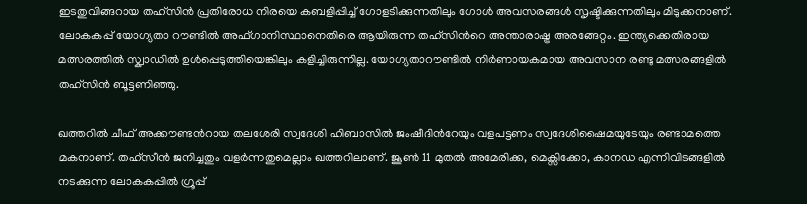ഇടതുവിങ്ങറായ തഹ്സിന്‍ പ്രതിരോധ നിരയെ കബളിപ്പിച്ച്‌ ഗോളടിക്കുന്നതിലും ഗോള്‍ അവസരങ്ങള്‍ സൃഷ്ടിക്കുന്നതിലും മിടുക്കനാണ്. ലോകകപ്പ് യോഗ്യതാ റൗണ്ടില്‍ അഫ്ഗാനിസ്ഥാനെതിരെ ആയിരുന്ന തഹ്സിന്‍റെ അന്താരാഷ്ട്ര അരങ്ങേറ്റം. ഇന്ത്യക്കെതിരായ മത്സരത്തില്‍ സ്ക്വാഡില്‍ ഉള്‍പ്പെടുത്തിയെങ്കിലും കളിച്ചിരുന്നില്ല. യോഗ്യതാറൗണ്ടില്‍ നിര്‍ണായകമായ അവസാന രണ്ടു മത്സരങ്ങളില്‍ തഹ്സിന്‍ ബൂട്ടണിഞ്ഞു.

ഖത്തറില്‍ ചീഫ് അക്കൗണ്ടന്‍റായ തലശേരി സ്വദേശി ഹിബാസില്‍ ജംഷീദിന്‍റേയും വളപട്ടണം സ്വദേശിഷൈമയുടേയും രണ്ടാമത്തെ മകനാണ്. തഹ്സീന്‍ ജനിച്ചതും വളര്‍ന്നതുമെല്ലാം ഖത്തറിലാണ്. ജൂണ്‍ 11 മുതല്‍ അമേരിക്ക, മെക്സിക്കോ, കാനഡ എന്നിവിടങ്ങളില്‍ നടക്കുന്ന ലോകകപ്പില്‍ ഗ്രൂപ്പ്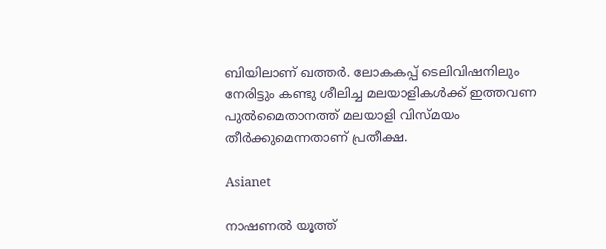ബിയിലാണ് ഖത്തര്‍. ലോകകപ്പ് ടെലിവിഷനിലും നേരിട്ടും കണ്ടു ശീലിച്ച മലയാളികള്‍ക്ക് ഇത്തവണ പുല്‍മൈതാനത്ത് മലയാളി വിസ്മയം തീര്‍ക്കുമെന്നതാണ് പ്രതീക്ഷ.

Asianet

നാഷണൽ യൂത്ത്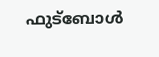ഫുട്ബോൾ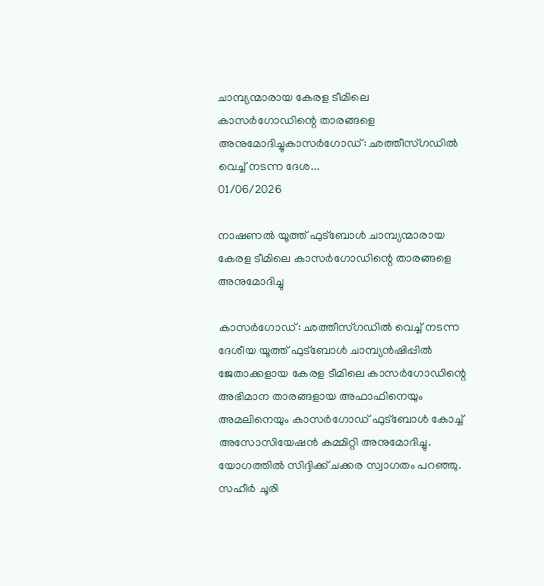ചാമ്പ്യന്മാരായ കേരള ടീമിലെ  കാസർഗോഡിന്റെ താരങ്ങളെ അനുമോദിച്ചുകാസർഗോഡ്: ഛത്തീസ്ഗഡിൽ വെച്ച് നടന്ന ദേശ...
01/06/2026

നാഷണൽ യൂത്ത് ഫുട്ബോൾ ചാമ്പ്യന്മാരായ കേരള ടീമിലെ കാസർഗോഡിന്റെ താരങ്ങളെ അനുമോദിച്ചു

കാസർഗോഡ്: ഛത്തീസ്ഗഡിൽ വെച്ച് നടന്ന ദേശീയ യൂത്ത് ഫുട്ബോള്‍ ചാമ്പ്യൻഷിപ്പിൽ ജേതാക്കളായ കേരള ടീമിലെ കാസർഗോഡിന്റെ അഭിമാന താരങ്ങളായ അഫാഫിനെയും അമലിനെയും കാസർഗോഡ് ഫുട്ബോൾ കോച്ച് അസോസിയേഷൻ കമ്മിറ്റി അനുമോദിച്ചു.
യോഗത്തിൽ സിദ്ദിക്ക് ചക്കര സ്വാഗതം പറഞ്ഞു. സഹീർ ചൂരി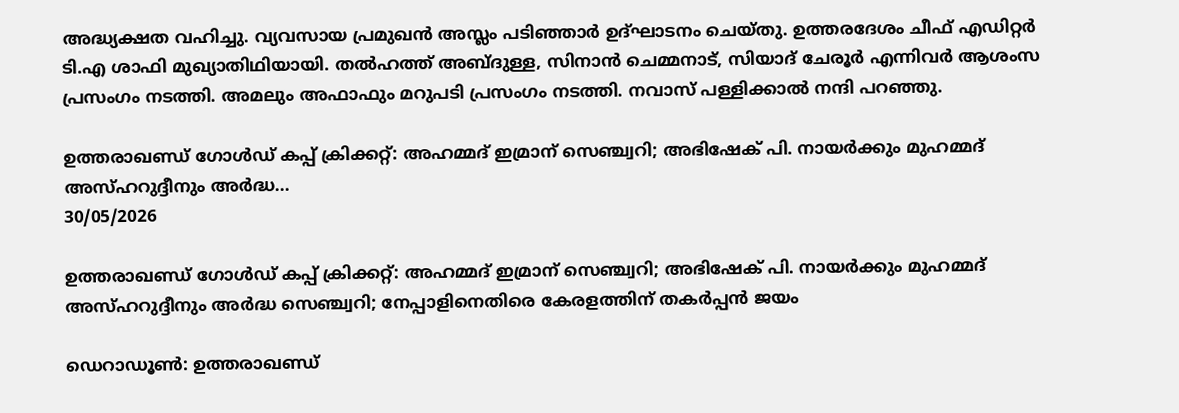അദ്ധ്യക്ഷത വഹിച്ചു. വ്യവസായ പ്രമുഖൻ അസ്ലം പടിഞ്ഞാര്‍ ഉദ്ഘാടനം ചെയ്തു. ഉത്തരദേശം ചീഫ് എഡിറ്റർ ടി.എ ശാഫി മുഖ്യാതിഥിയായി. തൽഹത്ത് അബ്ദുള്ള, സിനാൻ ചെമ്മനാട്, സിയാദ് ചേരൂർ എന്നിവർ ആശംസ പ്രസംഗം നടത്തി. അമലും അഫാഫും മറുപടി പ്രസംഗം നടത്തി. നവാസ് പള്ളിക്കാൽ നന്ദി പറഞ്ഞു.

ഉത്തരാഖണ്ഡ് ഗോള്‍ഡ് കപ്പ് ക്രിക്കറ്റ്: അഹമ്മദ് ഇമ്രാന് സെഞ്ച്വറി; അഭിഷേക് പി. നായര്‍ക്കും മുഹമ്മദ് അസ്ഹറുദ്ദീനും അര്‍ദ്ധ...
30/05/2026

ഉത്തരാഖണ്ഡ് ഗോള്‍ഡ് കപ്പ് ക്രിക്കറ്റ്: അഹമ്മദ് ഇമ്രാന് സെഞ്ച്വറി; അഭിഷേക് പി. നായര്‍ക്കും മുഹമ്മദ് അസ്ഹറുദ്ദീനും അര്‍ദ്ധ സെഞ്ച്വറി; നേപ്പാളിനെതിരെ കേരളത്തിന് തകര്‍പ്പന്‍ ജയം

ഡെറാഡൂണ്‍: ഉത്തരാഖണ്ഡ്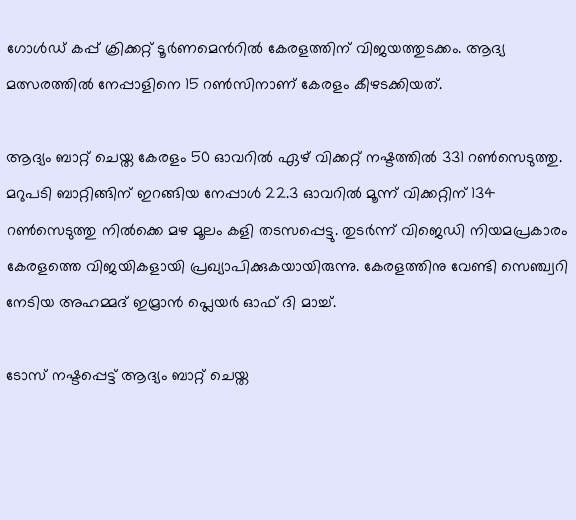ഗോള്‍ഡ് കപ്പ് ക്രിക്കറ്റ് ടൂർണമെന്‍റില്‍ കേരളത്തിന് വിജയത്തുടക്കം. ആദ്യ മത്സരത്തില്‍ നേപ്പാളിനെ 15 റണ്‍സിനാണ് കേരളം കീഴടക്കിയത്.

ആദ്യം ബാറ്റ് ചെയ്ത കേരളം 50 ഓവറില്‍ ഏഴ് വിക്കറ്റ് നഷ്ടത്തില്‍ 331 റണ്‍സെടുത്തു. മറുപടി ബാറ്റിങ്ങിന് ഇറങ്ങിയ നേപ്പാള്‍ 22.3 ഓവറില്‍ മൂന്ന് വിക്കറ്റിന് 134 റണ്‍സെടുത്തു നില്‍ക്കെ മഴ മൂലം കളി തടസപ്പെട്ടു. തുടർന്ന് വിജെഡി നിയമപ്രകാരം കേരളത്തെ വിജയികളായി പ്രഖ്യാപിക്കുകയായിരുന്നു. കേരളത്തിനു വേണ്ടി സെഞ്ച്വറി നേടിയ അഹമ്മദ് ഇമ്രാൻ പ്ലെയർ ഓഫ് ദി മാച്ച്‌.

ടോസ് നഷ്ടപ്പെട്ട് ആദ്യം ബാറ്റ് ചെയ്ത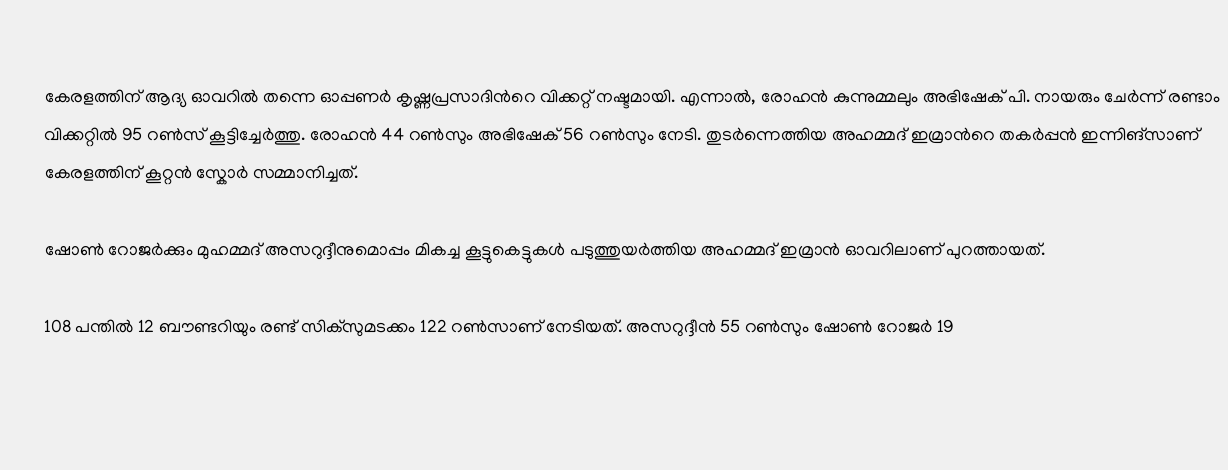കേരളത്തിന് ആദ്യ ഓവറില്‍ തന്നെ ഓപ്പണർ കൃഷ്ണപ്രസാദിന്‍റെ വിക്കറ്റ് നഷ്ടമായി. എന്നാല്‍, രോഹൻ കുന്നുമ്മലും അഭിഷേക് പി. നായരും ചേർന്ന് രണ്ടാം വിക്കറ്റില്‍ 95 റണ്‍സ് കൂട്ടിച്ചേർത്തു. രോഹൻ 44 റണ്‍സും അഭിഷേക് 56 റണ്‍സും നേടി. തുടർന്നെത്തിയ അഹമ്മദ് ഇമ്രാന്‍റെ തകർപ്പൻ ഇന്നിങ്സാണ് കേരളത്തിന് കൂറ്റൻ സ്കോർ സമ്മാനിച്ചത്.

ഷോണ്‍ റോജർക്കും മുഹമ്മദ് അസറുദ്ദീനുമൊപ്പം മികച്ച കൂട്ടുകെട്ടുകള്‍ പടുത്തുയർത്തിയ അഹമ്മദ് ഇമ്രാൻ ഓവറിലാണ് പുറത്തായത്.

108 പന്തില്‍ 12 ബൗണ്ടറിയും രണ്ട് സിക്സുമടക്കം 122 റണ്‍സാണ് നേടിയത്. അസറുദ്ദീൻ 55 റണ്‍സും ഷോണ്‍ റോജർ 19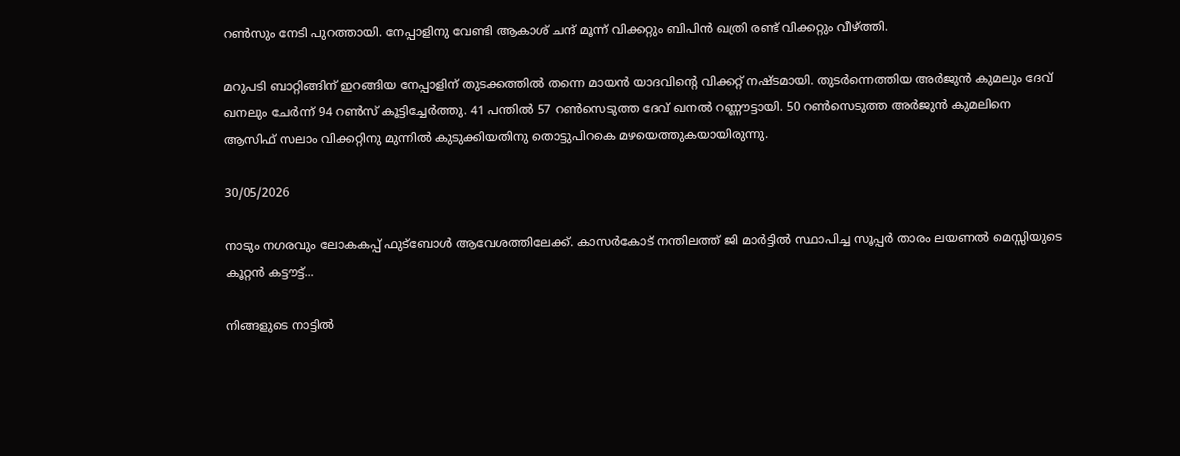റണ്‍സും നേടി പുറത്തായി. നേപ്പാളിനു വേണ്ടി ആകാശ് ചന്ദ് മൂന്ന് വിക്കറ്റും ബിപിൻ ഖത്രി രണ്ട് വിക്കറ്റും വീഴ്ത്തി.

മറുപടി ബാറ്റിങ്ങിന് ഇറങ്ങിയ നേപ്പാളിന് തുടക്കത്തില്‍ തന്നെ മായൻ യാദവിന്‍റെ വിക്കറ്റ് നഷ്ടമായി. തുടർന്നെത്തിയ അർജുൻ കുമലും ദേവ് ഖനലും ചേർന്ന് 94 റണ്‍സ് കൂട്ടിച്ചേർത്തു. 41 പന്തില്‍ 57 റണ്‍സെടുത്ത ദേവ് ഖനല്‍ റണ്ണൗട്ടായി. 50 റണ്‍സെടുത്ത അർജുൻ കുമലിനെ ആസിഫ് സലാം വിക്കറ്റിനു മുന്നില്‍ കുടുക്കിയതിനു തൊട്ടുപിറകെ മഴയെത്തുകയായിരുന്നു.

30/05/2026

നാടും നഗരവും ലോകകപ്പ് ഫുട്ബോള്‍ ആവേശത്തിലേക്ക്. കാസര്‍കോട് നന്തിലത്ത് ജി മാര്‍ട്ടില്‍ സ്ഥാപിച്ച സൂപ്പര്‍ താരം ലയണല്‍ മെസ്സിയുടെ കൂറ്റന്‍ കട്ടൗട്ട്...

നിങ്ങളുടെ നാട്ടില്‍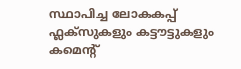സ്ഥാപിച്ച ലോകകപ്പ് ഫ്ലക്സുകളും കട്ടൗട്ടുകളും കമെന്റ്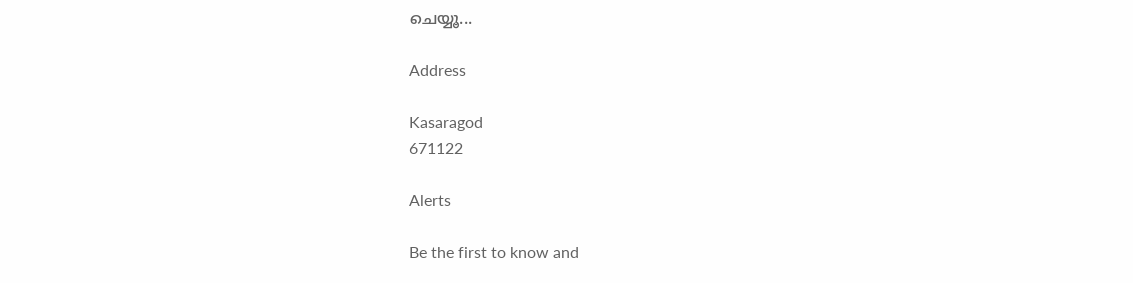ചെയ്യൂ...

Address

Kasaragod
671122

Alerts

Be the first to know and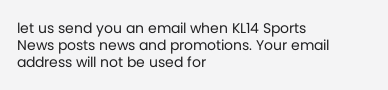let us send you an email when KL14 Sports News posts news and promotions. Your email address will not be used for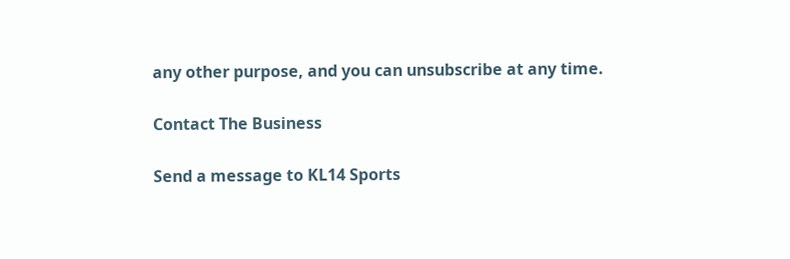any other purpose, and you can unsubscribe at any time.

Contact The Business

Send a message to KL14 Sports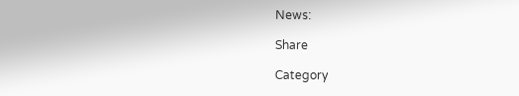News:

Share

Category